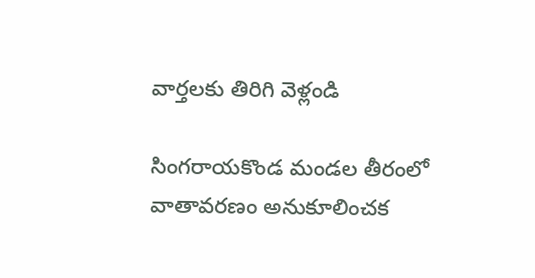వార్తలకు తిరిగి వెళ్లండి

సింగరాయకొండ మండల తీరంలో వాతావరణం అనుకూలించక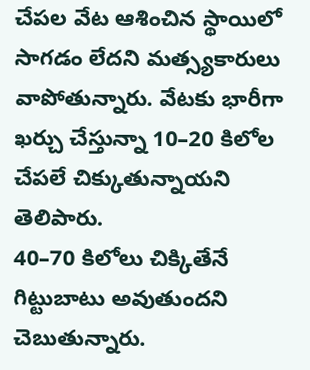చేపల వేట ఆశించిన స్థాయిలో సాగడం లేదని మత్స్యకారులు వాపోతున్నారు. వేటకు భారీగా ఖర్చు చేస్తున్నా 10–20 కిలోల చేపలే చిక్కుతున్నాయని తెలిపారు.
40–70 కిలోలు చిక్కితేనే గిట్టుబాటు అవుతుందని చెబుతున్నారు.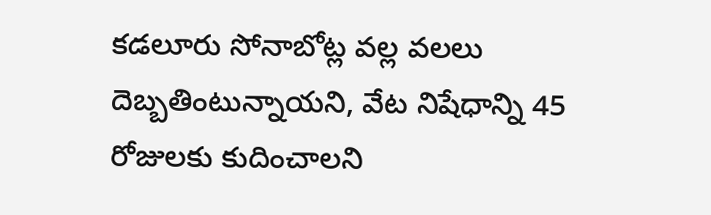కడలూరు సోనాబోట్ల వల్ల వలలు దెబ్బతింటున్నాయని, వేట నిషేధాన్ని 45 రోజులకు కుదించాలని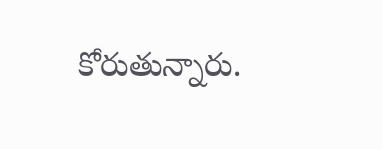కోరుతున్నారు.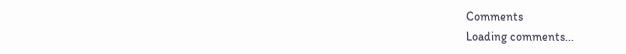Comments
Loading comments...